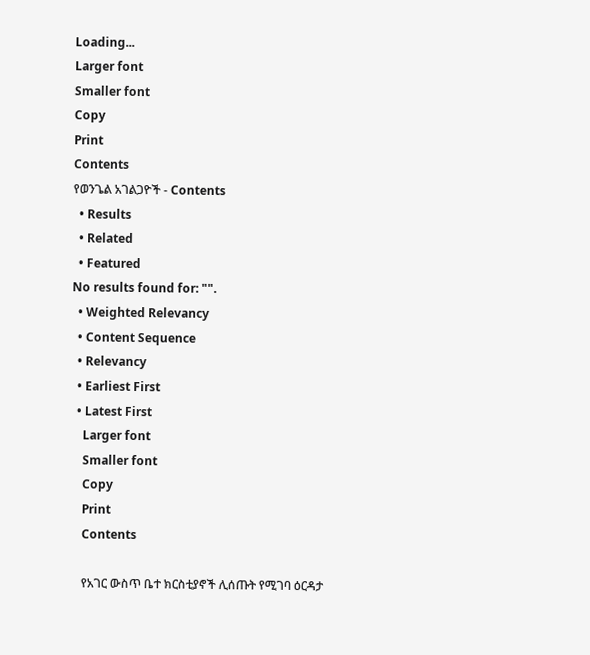Loading...
Larger font
Smaller font
Copy
Print
Contents
የወንጌል አገልጋዮች - Contents
  • Results
  • Related
  • Featured
No results found for: "".
  • Weighted Relevancy
  • Content Sequence
  • Relevancy
  • Earliest First
  • Latest First
    Larger font
    Smaller font
    Copy
    Print
    Contents

    የአገር ውስጥ ቤተ ክርስቲያኖች ሊሰጡት የሚገባ ዕርዳታ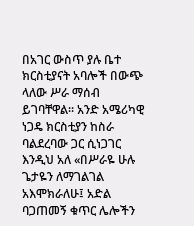በአገር ውስጥ ያሉ ቤተ ክርስቲያናት አባሎች በውጭ ላለው ሥራ ማሰብ ይገባቸዋል፡፡ አንድ አሜሪካዊ ነጋዴ ክርስቲያን ከስራ ባልደረባው ጋር ሲነጋገር እንዲህ አለ «በሥራዬ ሁሉ ጌታዬን ለማገልገል አእሞክራለሁ፤ አድል ባጋጠመኝ ቁጥር ሌሎችን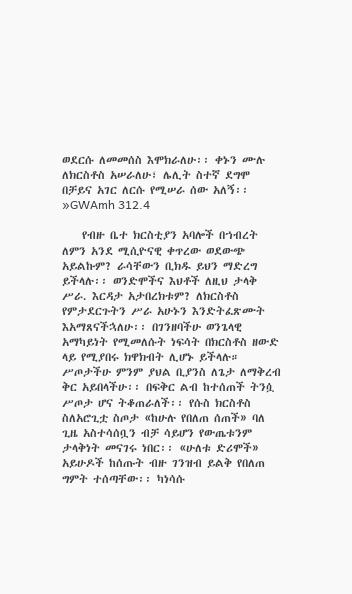ወደርሱ ለመመሰስ እሞክራለሁ፡፡ ቀኑን ሙሉ ለክርስቶስ አሠራለሁ፣ ሌሊት ስተኛ ደግሞ በቻይና አገር ለርሱ የሚሠራ ሰው አለኝ፡፡»GWAmh 312.4

    የብዙ ቤተ ክርስቲያን አባሎች በኀብረት ለምን አንደ ሚሲዮናዊ ቀጥረው ወደውጭ አይልኩም? ራሳቸውን ቢክዱ ይህን ማድረግ ይችላሉ፡፡ ወንድሞችና እህቶች ለዚህ ታላቅ ሥራ. እርዳታ አታበረክቱም? ለክርስቶስ የምታደርጉትን ሥራ አሁኑን እንድትፈጽሙት እአማጸናችኋለሁ፡፡ በገንዘባችሁ ወንጌላዊ አማካይነት የሚመለሱት ነፍሳት በክርስቶስ ዘውድ ላይ የሚያበሩ ክዋክብት ሊሆኑ ይችላሉ። ሥጦታችሁ ምንም ያህል ቢያንስ ለጌታ ለማቅረብ ቅር አይበላችሁ፡፡ በፍቅር ልብ ከተሰጠች ትንሷ ሥጦታ ሆና ትቆጠራለች፡፡ የሱስ ክርስቶስ ስለአሮጊቷ ስጦታ «ከሁሉ የበለጠ ሰጠች» ባለ ጊዜ አስተሳሰቧን ብቻ ሳይሆን የውጤቱንም ታላቅነት መናገሩ ነበር፡፡ «ሁለቱ ድሪሞች» አይሁዶች ከሰጡት ብዙ ገንዝብ ይልቅ የበለጠ ግምት ተሰጣቸው፡፡ ካነሳሱ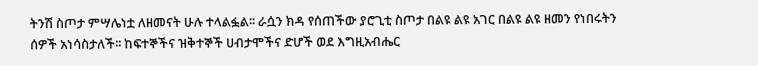ትንሽ ስጦታ ምሣሌነቷ ለዘመናት ሁሉ ተላልፏል፡፡ ራሷን ክዳ የሰጠችው ያሮጊቲ ስጦታ በልዩ ልዩ አገር በልዩ ልዩ ዘመን የነበሩትን ሰዎች አነሳስታለች፡፡ ከፍተኞችና ዝቅተኞች ሀብታሞችና ድሆች ወደ እግዚአብሔር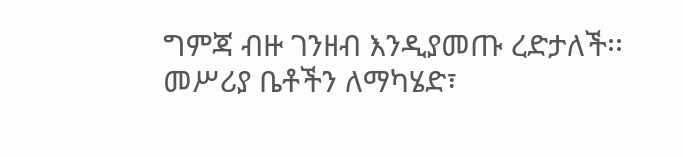ግምጃ ብዙ ገንዘብ እንዲያመጡ ረድታለች፡፡ መሥሪያ ቤቶችን ለማካሄድ፣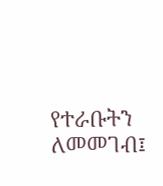የተራቡትን ለመመገብ፤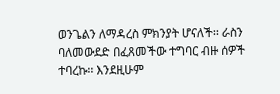ወንጌልን ለማዳረስ ምክንያት ሆናለች፡፡ ራስን ባለመውደድ በፈጸመችው ተግባር ብዙ ሰዎች ተባረኩ፡፡ እንደዚሁም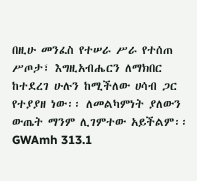በዚሁ መንፈስ የተሠራ ሥራ የተሰጠ ሥጦታ፣ እግዚአብሔርን ለማክበር ከተደረገ ሁሉን ከሚችለው ሀሳብ ጋር የተያያዘ ነው፡፡ ለመልካምነት ያለውን ውጤት ማንም ሊገምተው አይችልም፡፡GWAmh 313.1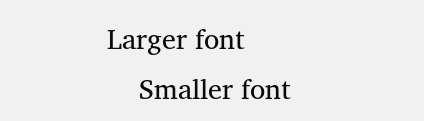Larger font
    Smaller font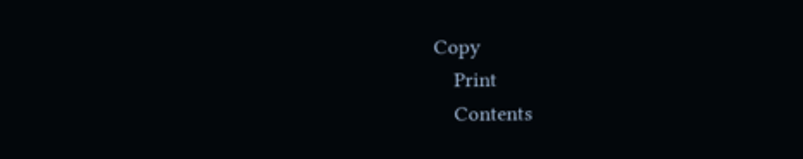Copy
    Print
    Contents